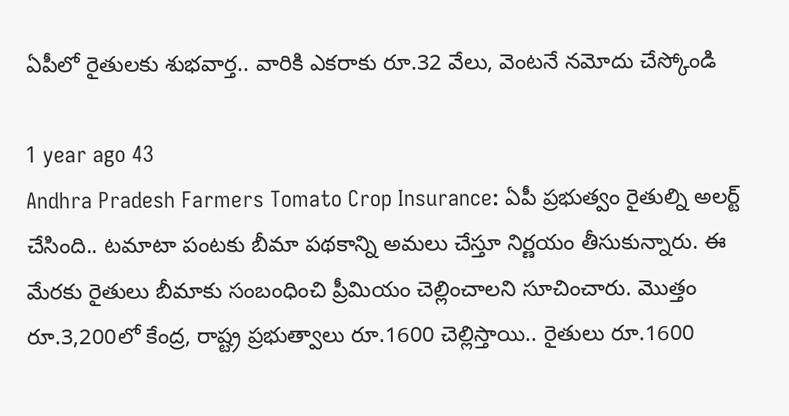ఏపీలో రైతులకు శుభవార్త.. వారికి ఎకరాకు రూ.32 వేలు, వెంటనే నమోదు చేస్కోండి

1 year ago 43
Andhra Pradesh Farmers Tomato Crop Insurance: ఏపీ ప్రభుత్వం రైతుల్ని అలర్ట్ చేసింది.. టమాటా పంటకు బీమా పథకాన్ని అమలు చేస్తూ నిర్ణయం తీసుకున్నారు. ఈ మేరకు రైతులు బీమాకు సంబంధించి ప్రీమియం చెల్లించాలని సూచించారు. మొత్తం రూ.3,200లో కేంద్ర, రాష్ట్ర ప్రభుత్వాలు రూ.1600 చెల్లిస్తాయి.. రైతులు రూ.1600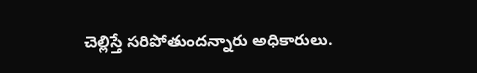చెల్లిస్తే సరిపోతుందన్నారు అధికారులు.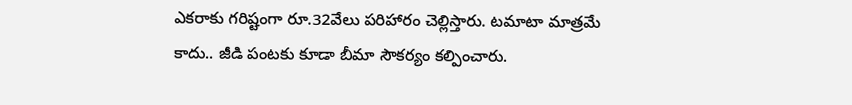ఎకరాకు గరిష్టంగా రూ.32వేలు పరిహారం చెల్లిస్తారు. టమాటా మాత్రమే కాదు.. జీడి పంటకు కూడా బీమా సౌకర్యం కల్పించారు.